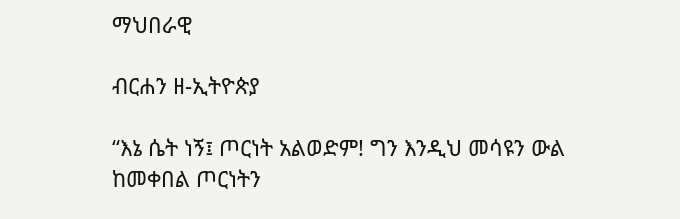ማህበራዊ

ብርሐን ዘ-ኢትዮጵያ

“እኔ ሴት ነኝ፤ ጦርነት አልወድም! ግን እንዲህ መሳዩን ውል ከመቀበል ጦርነትን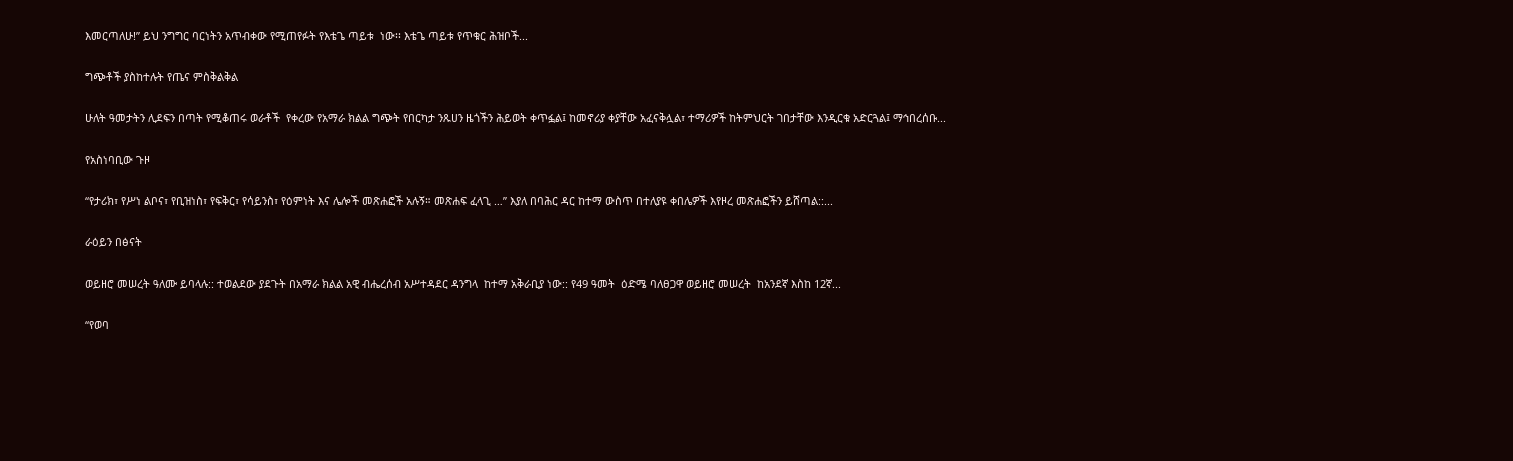እመርጣለሁ!” ይህ ንግግር ባርነትን አጥብቀው የሚጠየፉት የእቴጌ ጣይቱ  ነው፡፡ እቴጌ ጣይቱ የጥቁር ሕዝቦች...

ግጭቶች ያስከተሉት የጤና ምስቅልቅል

ሁለት ዓመታትን ሊደፍን በጣት የሚቆጠሩ ወራቶች  የቀረው የአማራ ክልል ግጭት የበርካታ ንጹሀን ዜጎችን ሕይወት ቀጥፏል፤ ከመኖሪያ ቀያቸው አፈናቅሏል፣ ተማሪዎች ከትምህርት ገበታቸው እንዲርቁ አድርጓል፤ ማኅበረሰቡ...

የአስነባቢው ጉዞ

“የታሪክ፣ የሥነ ልቦና፣ የቢዝነስ፣ የፍቅር፣ የሳይንስ፣ የዕምነት እና ሌሎች መጽሐፎች አሉኝ። መጽሐፍ ፈላጊ …” እያለ በባሕር ዳር ከተማ ውስጥ በተለያዩ ቀበሌዎች እየዞረ መጽሐፎችን ይሸጣል::...

ራዕይን በፅናት

ወይዘሮ መሠረት ዓለሙ ይባላሉ:: ተወልደው ያደጉት በአማራ ክልል አዊ ብሔረሰብ አሥተዳደር ዳንግላ  ከተማ አቅራቢያ ነው:: የ49 ዓመት  ዕድሜ ባለፀጋዋ ወይዘሮ መሠረት  ከአንደኛ እስከ 12ኛ...

“የወባ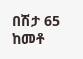በሽታ 65 ከመቶ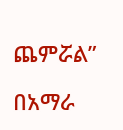ጨምሯል”

በአማራ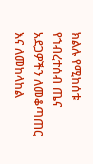ክልሉ የሚከሰቱ የኀብረተሰብ ጤና አደጋዎችን ለመቆጣጠር እና ለመከላከል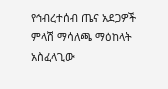የኅብረተሰብ ጤና አደጋዎች ምላሽ ማሳለጫ ማዕከላት አስፈላጊው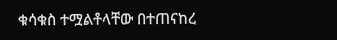ቁሳቁስ ተሟልቶላቸው በተጠናከረ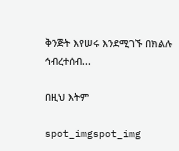ቅንጅት እየሠሩ እንደሚገኙ በክልሉ ኅብረተሰብ...

በዚህ እትም

spot_imgspot_img